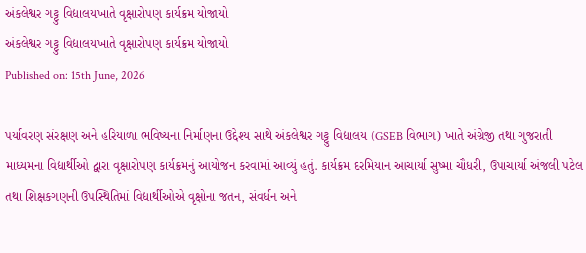અંકલેશ્વર ગટ્ટુ વિદ્યાલયખાતે વૃક્ષારોપણ કાર્યક્રમ યોજાયો
અંકલેશ્વર ગટ્ટુ વિદ્યાલયખાતે વૃક્ષારોપણ કાર્યક્રમ યોજાયો
Published on: 15th June, 2026

પર્યાવરણ સંરક્ષણ અને હરિયાળા ભવિષ્યના નિર્માણના ઉદ્દેશ્ય સાથે અંકલેશ્વર ગટ્ટુ વિદ્યાલય (GSEB વિભાગ) ખાતે અંગ્રેજી તથા ગુજરાતી માધ્યમના વિદ્યાર્થીઓ દ્વારા વૃક્ષારોપણ કાર્યક્રમનું આયોજન કરવામાં આવ્યું હતું. કાર્યક્રમ દરમિયાન આચાર્યા સુષ્મા ચૌધરી, ઉપાચાર્યા અંજલી પટેલ તથા શિક્ષકગણની ઉપસ્થિતિમાં વિદ્યાર્થીઓએ વૃક્ષોના જતન, સંવર્ધન અને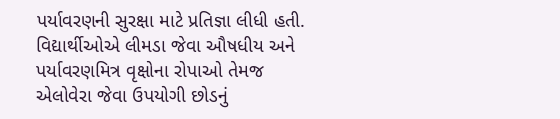પર્યાવરણની સુરક્ષા માટે પ્રતિજ્ઞા લીધી હતી. વિદ્યાર્થીઓએ લીમડા જેવા ઔષધીય અને પર્યાવરણમિત્ર વૃક્ષોના રોપાઓ તેમજ એલોવેરા જેવા ઉપયોગી છોડનું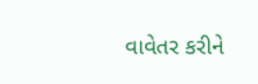વાવેતર કરીને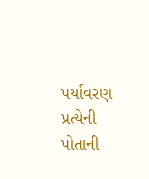પર્યાવરણ પ્રત્યેની પોતાની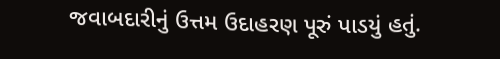જવાબદારીનું ઉત્તમ ઉદાહરણ પૂરું પાડયું હતું.